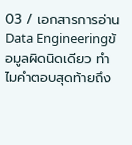03 / เอกสารการอ่าน
Data Engineeringข้อมูลผิดนิดเดียว ทำไมคำตอบสุดท้ายถึง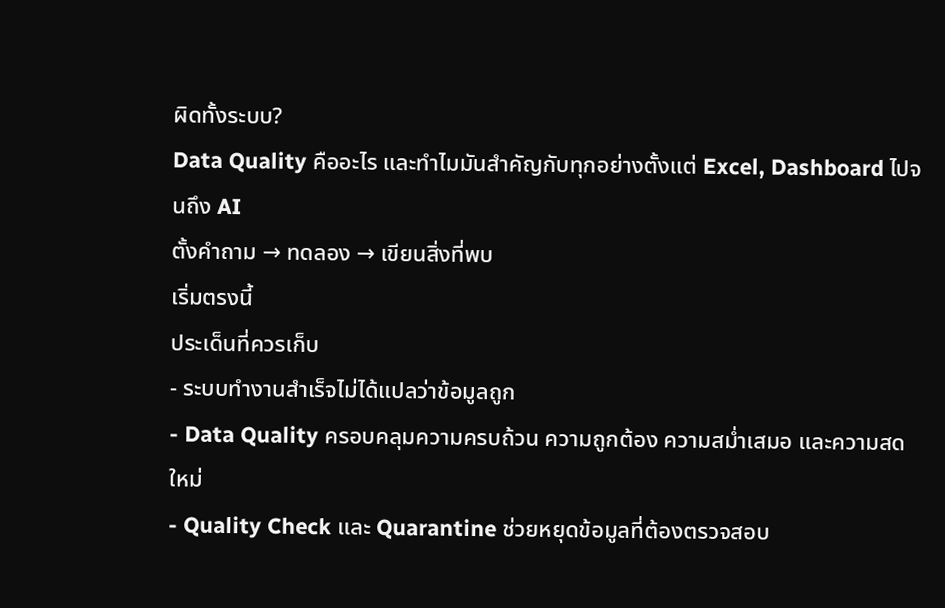ผิดทั้งระบบ?
Data Quality คืออะไร และทำไมมันสำคัญกับทุกอย่างตั้งแต่ Excel, Dashboard ไปจนถึง AI
ตั้งคำถาม → ทดลอง → เขียนสิ่งที่พบ
เริ่มตรงนี้
ประเด็นที่ควรเก็บ
- ระบบทำงานสำเร็จไม่ได้แปลว่าข้อมูลถูก
- Data Quality ครอบคลุมความครบถ้วน ความถูกต้อง ความสม่ำเสมอ และความสดใหม่
- Quality Check และ Quarantine ช่วยหยุดข้อมูลที่ต้องตรวจสอบ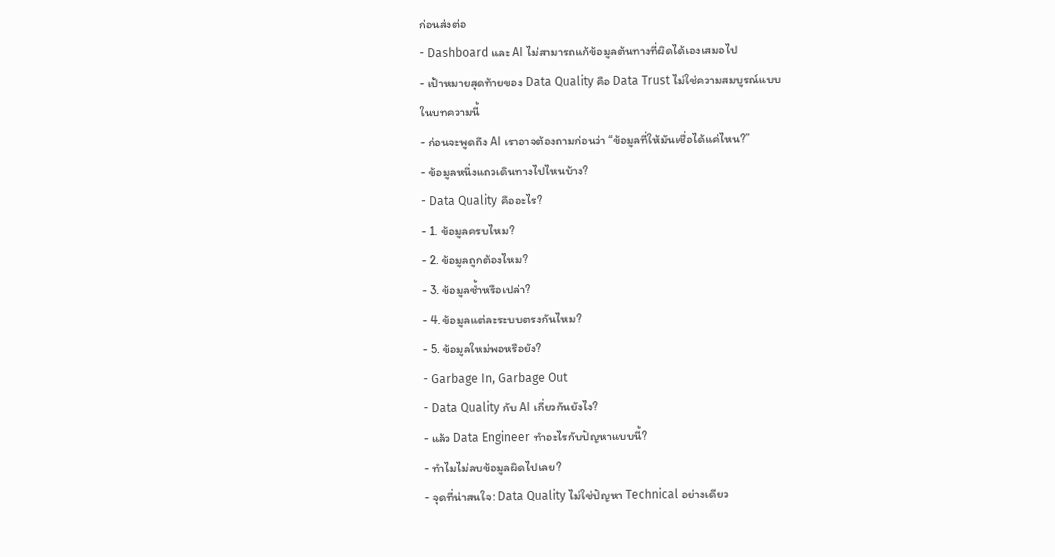ก่อนส่งต่อ
- Dashboard และ AI ไม่สามารถแก้ข้อมูลต้นทางที่ผิดได้เองเสมอไป
- เป้าหมายสุดท้ายของ Data Quality คือ Data Trust ไม่ใช่ความสมบูรณ์แบบ
ในบทความนี้
- ก่อนจะพูดถึง AI เราอาจต้องถามก่อนว่า “ข้อมูลที่ให้มันเชื่อได้แค่ไหน?”
- ข้อมูลหนึ่งแถวเดินทางไปไหนบ้าง?
- Data Quality คืออะไร?
- 1. ข้อมูลครบไหม?
- 2. ข้อมูลถูกต้องไหม?
- 3. ข้อมูลซ้ำหรือเปล่า?
- 4. ข้อมูลแต่ละระบบตรงกันไหม?
- 5. ข้อมูลใหม่พอหรือยัง?
- Garbage In, Garbage Out
- Data Quality กับ AI เกี่ยวกันยังไง?
- แล้ว Data Engineer ทำอะไรกับปัญหาแบบนี้?
- ทำไมไม่ลบข้อมูลผิดไปเลย?
- จุดที่น่าสนใจ: Data Quality ไม่ใช่ปัญหา Technical อย่างเดียว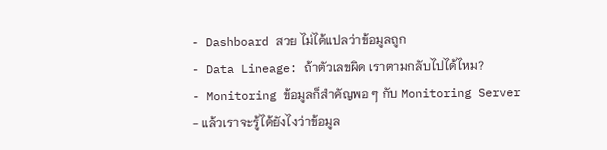- Dashboard สวย ไม่ได้แปลว่าข้อมูลถูก
- Data Lineage: ถ้าตัวเลขผิด เราตามกลับไปได้ไหม?
- Monitoring ข้อมูลก็สำคัญพอ ๆ กับ Monitoring Server
- แล้วเราจะรู้ได้ยังไงว่าข้อมูล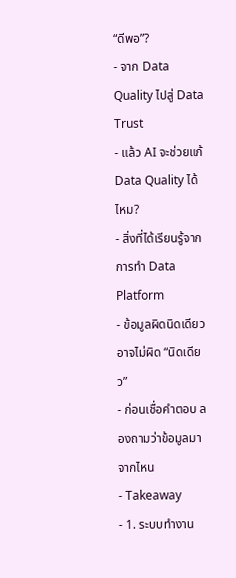“ดีพอ”?
- จาก Data Quality ไปสู่ Data Trust
- แล้ว AI จะช่วยแก้ Data Quality ได้ไหม?
- สิ่งที่ได้เรียนรู้จากการทำ Data Platform
- ข้อมูลผิดนิดเดียว อาจไม่ผิด “นิดเดียว”
- ก่อนเชื่อคำตอบ ลองถามว่าข้อมูลมาจากไหน
- Takeaway
- 1. ระบบทำงาน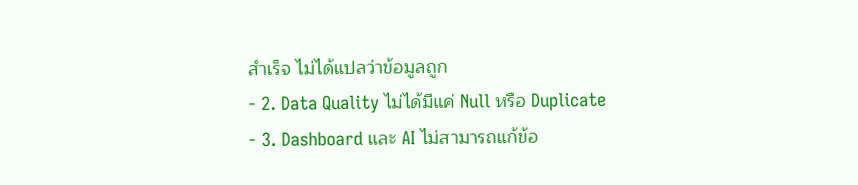สำเร็จ ไม่ได้แปลว่าข้อมูลถูก
- 2. Data Quality ไม่ได้มีแค่ Null หรือ Duplicate
- 3. Dashboard และ AI ไม่สามารถแก้ข้อ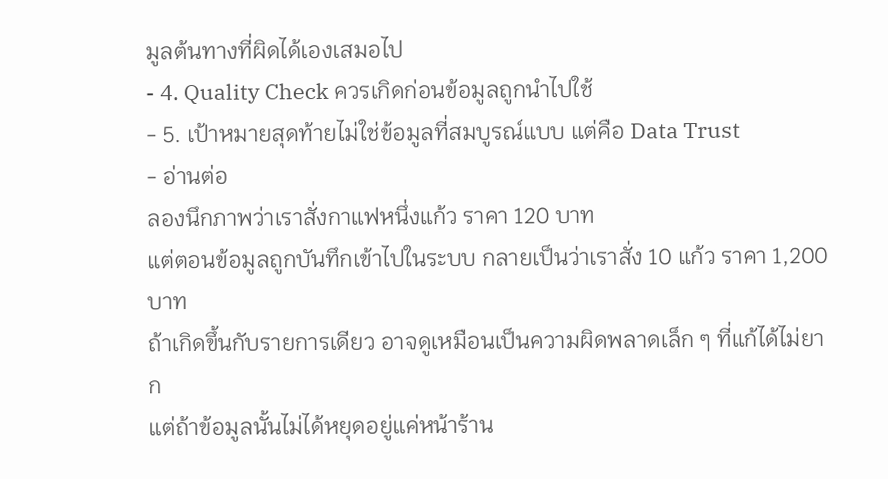มูลต้นทางที่ผิดได้เองเสมอไป
- 4. Quality Check ควรเกิดก่อนข้อมูลถูกนำไปใช้
- 5. เป้าหมายสุดท้ายไม่ใช่ข้อมูลที่สมบูรณ์แบบ แต่คือ Data Trust
- อ่านต่อ
ลองนึกภาพว่าเราสั่งกาแฟหนึ่งแก้ว ราคา 120 บาท
แต่ตอนข้อมูลถูกบันทึกเข้าไปในระบบ กลายเป็นว่าเราสั่ง 10 แก้ว ราคา 1,200 บาท
ถ้าเกิดขึ้นกับรายการเดียว อาจดูเหมือนเป็นความผิดพลาดเล็ก ๆ ที่แก้ได้ไม่ยาก
แต่ถ้าข้อมูลนั้นไม่ได้หยุดอยู่แค่หน้าร้าน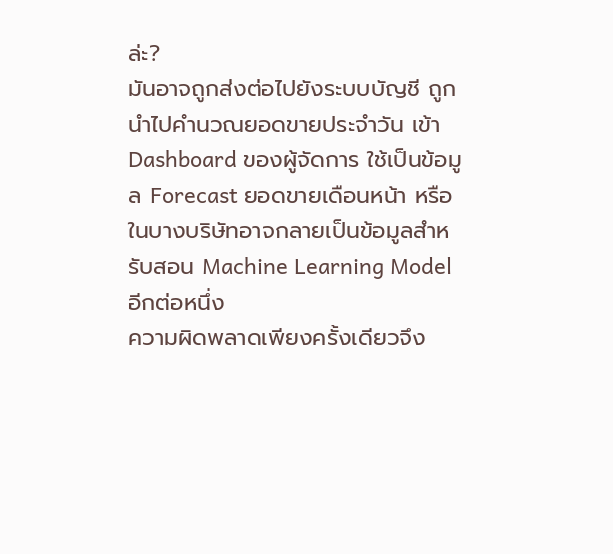ล่ะ?
มันอาจถูกส่งต่อไปยังระบบบัญชี ถูกนำไปคำนวณยอดขายประจำวัน เข้า Dashboard ของผู้จัดการ ใช้เป็นข้อมูล Forecast ยอดขายเดือนหน้า หรือในบางบริษัทอาจกลายเป็นข้อมูลสำหรับสอน Machine Learning Model อีกต่อหนึ่ง
ความผิดพลาดเพียงครั้งเดียวจึง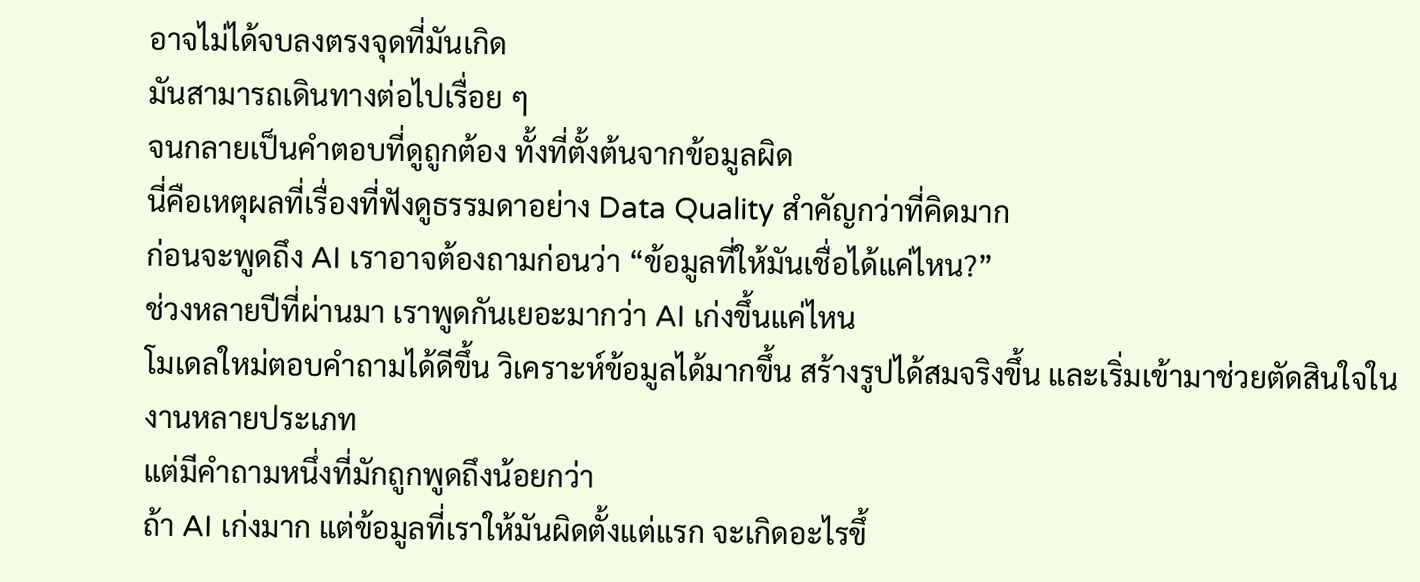อาจไม่ได้จบลงตรงจุดที่มันเกิด
มันสามารถเดินทางต่อไปเรื่อย ๆ
จนกลายเป็นคำตอบที่ดูถูกต้อง ทั้งที่ตั้งต้นจากข้อมูลผิด
นี่คือเหตุผลที่เรื่องที่ฟังดูธรรมดาอย่าง Data Quality สำคัญกว่าที่คิดมาก
ก่อนจะพูดถึง AI เราอาจต้องถามก่อนว่า “ข้อมูลที่ให้มันเชื่อได้แค่ไหน?”
ช่วงหลายปีที่ผ่านมา เราพูดกันเยอะมากว่า AI เก่งขึ้นแค่ไหน
โมเดลใหม่ตอบคำถามได้ดีขึ้น วิเคราะห์ข้อมูลได้มากขึ้น สร้างรูปได้สมจริงขึ้น และเริ่มเข้ามาช่วยตัดสินใจในงานหลายประเภท
แต่มีคำถามหนึ่งที่มักถูกพูดถึงน้อยกว่า
ถ้า AI เก่งมาก แต่ข้อมูลที่เราให้มันผิดตั้งแต่แรก จะเกิดอะไรขึ้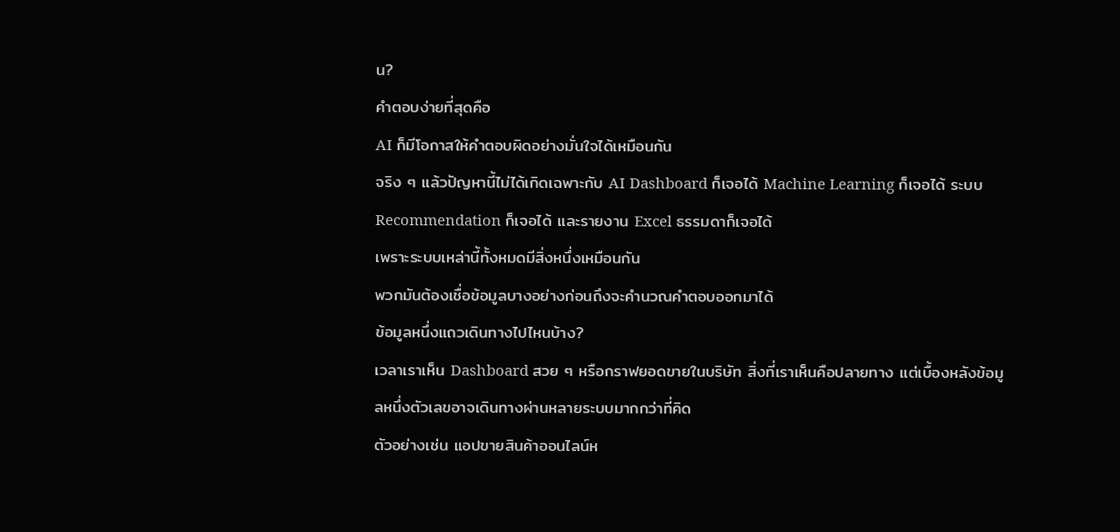น?
คำตอบง่ายที่สุดคือ
AI ก็มีโอกาสให้คำตอบผิดอย่างมั่นใจได้เหมือนกัน
จริง ๆ แล้วปัญหานี้ไม่ได้เกิดเฉพาะกับ AI Dashboard ก็เจอได้ Machine Learning ก็เจอได้ ระบบ Recommendation ก็เจอได้ และรายงาน Excel ธรรมดาก็เจอได้
เพราะระบบเหล่านี้ทั้งหมดมีสิ่งหนึ่งเหมือนกัน
พวกมันต้องเชื่อข้อมูลบางอย่างก่อนถึงจะคำนวณคำตอบออกมาได้
ข้อมูลหนึ่งแถวเดินทางไปไหนบ้าง?
เวลาเราเห็น Dashboard สวย ๆ หรือกราฟยอดขายในบริษัท สิ่งที่เราเห็นคือปลายทาง แต่เบื้องหลังข้อมูลหนึ่งตัวเลขอาจเดินทางผ่านหลายระบบมากกว่าที่คิด
ตัวอย่างเช่น แอปขายสินค้าออนไลน์ห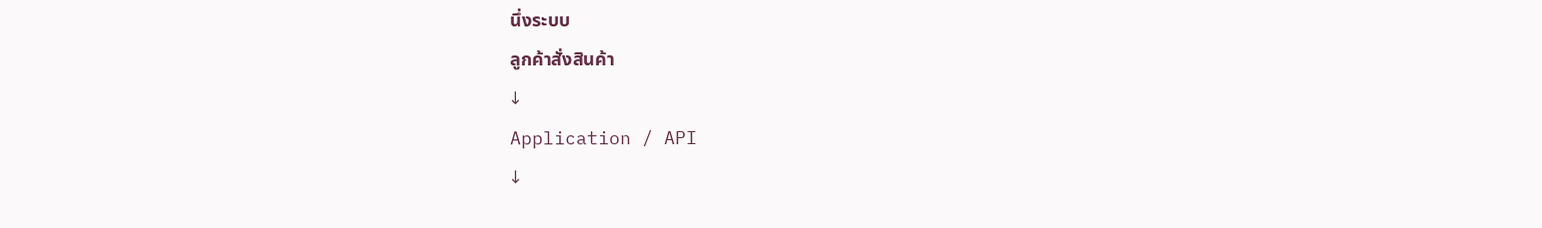นึ่งระบบ
ลูกค้าสั่งสินค้า
↓
Application / API
↓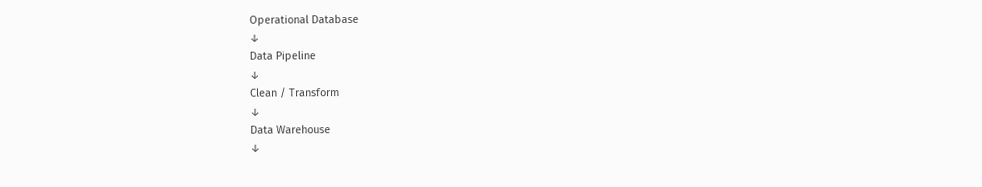Operational Database
↓
Data Pipeline
↓
Clean / Transform
↓
Data Warehouse
↓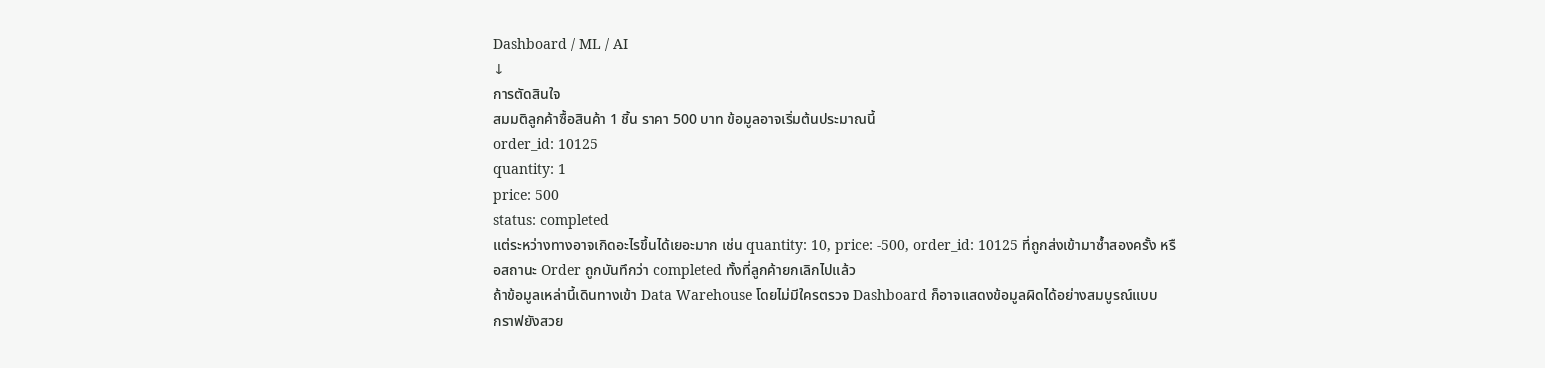Dashboard / ML / AI
↓
การตัดสินใจ
สมมติลูกค้าซื้อสินค้า 1 ชิ้น ราคา 500 บาท ข้อมูลอาจเริ่มต้นประมาณนี้
order_id: 10125
quantity: 1
price: 500
status: completed
แต่ระหว่างทางอาจเกิดอะไรขึ้นได้เยอะมาก เช่น quantity: 10, price: -500, order_id: 10125 ที่ถูกส่งเข้ามาซ้ำสองครั้ง หรือสถานะ Order ถูกบันทึกว่า completed ทั้งที่ลูกค้ายกเลิกไปแล้ว
ถ้าข้อมูลเหล่านี้เดินทางเข้า Data Warehouse โดยไม่มีใครตรวจ Dashboard ก็อาจแสดงข้อมูลผิดได้อย่างสมบูรณ์แบบ
กราฟยังสวย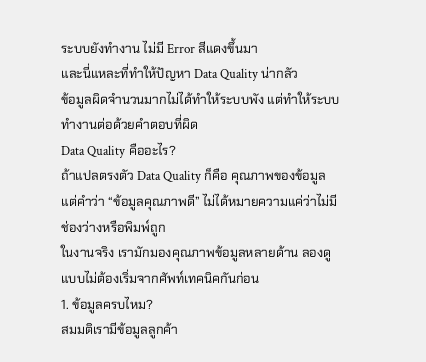ระบบยังทำงาน ไม่มี Error สีแดงขึ้นมา
และนี่แหละที่ทำให้ปัญหา Data Quality น่ากลัว
ข้อมูลผิดจำนวนมากไม่ได้ทำให้ระบบพัง แต่ทำให้ระบบทำงานต่อด้วยคำตอบที่ผิด
Data Quality คืออะไร?
ถ้าแปลตรงตัว Data Quality ก็คือ คุณภาพของข้อมูล แต่คำว่า “ข้อมูลคุณภาพดี” ไม่ได้หมายความแค่ว่าไม่มีช่องว่างหรือพิมพ์ถูก
ในงานจริง เรามักมองคุณภาพข้อมูลหลายด้าน ลองดูแบบไม่ต้องเริ่มจากศัพท์เทคนิคกันก่อน
1. ข้อมูลครบไหม?
สมมติเรามีข้อมูลลูกค้า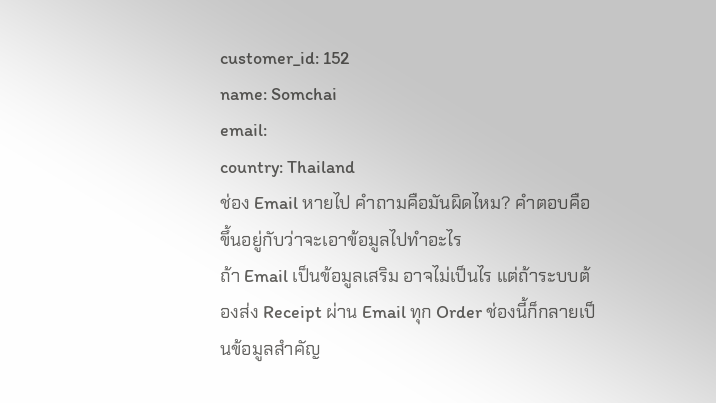customer_id: 152
name: Somchai
email:
country: Thailand
ช่อง Email หายไป คำถามคือมันผิดไหม? คำตอบคือ ขึ้นอยู่กับว่าจะเอาข้อมูลไปทำอะไร
ถ้า Email เป็นข้อมูลเสริม อาจไม่เป็นไร แต่ถ้าระบบต้องส่ง Receipt ผ่าน Email ทุก Order ช่องนี้ก็กลายเป็นข้อมูลสำคัญ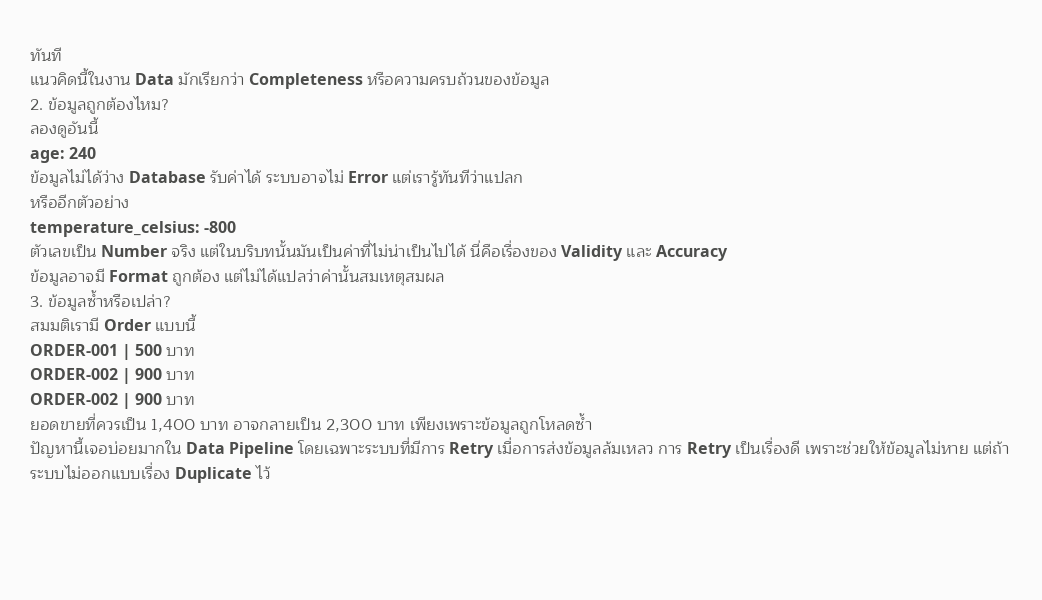ทันที
แนวคิดนี้ในงาน Data มักเรียกว่า Completeness หรือความครบถ้วนของข้อมูล
2. ข้อมูลถูกต้องไหม?
ลองดูอันนี้
age: 240
ข้อมูลไม่ได้ว่าง Database รับค่าได้ ระบบอาจไม่ Error แต่เรารู้ทันทีว่าแปลก
หรืออีกตัวอย่าง
temperature_celsius: -800
ตัวเลขเป็น Number จริง แต่ในบริบทนั้นมันเป็นค่าที่ไม่น่าเป็นไปได้ นี่คือเรื่องของ Validity และ Accuracy
ข้อมูลอาจมี Format ถูกต้อง แต่ไม่ได้แปลว่าค่านั้นสมเหตุสมผล
3. ข้อมูลซ้ำหรือเปล่า?
สมมติเรามี Order แบบนี้
ORDER-001 | 500 บาท
ORDER-002 | 900 บาท
ORDER-002 | 900 บาท
ยอดขายที่ควรเป็น 1,400 บาท อาจกลายเป็น 2,300 บาท เพียงเพราะข้อมูลถูกโหลดซ้ำ
ปัญหานี้เจอบ่อยมากใน Data Pipeline โดยเฉพาะระบบที่มีการ Retry เมื่อการส่งข้อมูลล้มเหลว การ Retry เป็นเรื่องดี เพราะช่วยให้ข้อมูลไม่หาย แต่ถ้าระบบไม่ออกแบบเรื่อง Duplicate ไว้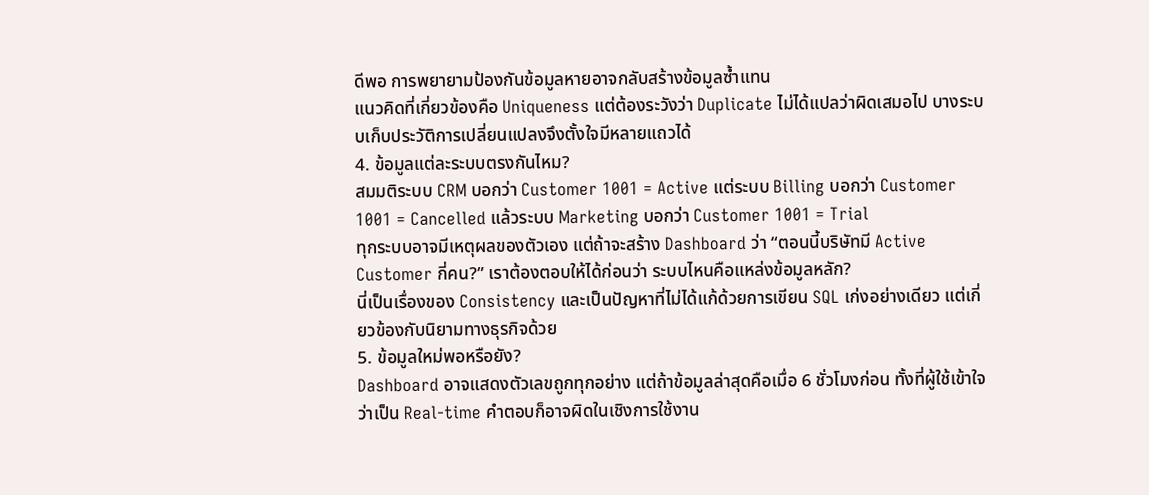ดีพอ การพยายามป้องกันข้อมูลหายอาจกลับสร้างข้อมูลซ้ำแทน
แนวคิดที่เกี่ยวข้องคือ Uniqueness แต่ต้องระวังว่า Duplicate ไม่ได้แปลว่าผิดเสมอไป บางระบบเก็บประวัติการเปลี่ยนแปลงจึงตั้งใจมีหลายแถวได้
4. ข้อมูลแต่ละระบบตรงกันไหม?
สมมติระบบ CRM บอกว่า Customer 1001 = Active แต่ระบบ Billing บอกว่า Customer 1001 = Cancelled แล้วระบบ Marketing บอกว่า Customer 1001 = Trial
ทุกระบบอาจมีเหตุผลของตัวเอง แต่ถ้าจะสร้าง Dashboard ว่า “ตอนนี้บริษัทมี Active Customer กี่คน?” เราต้องตอบให้ได้ก่อนว่า ระบบไหนคือแหล่งข้อมูลหลัก?
นี่เป็นเรื่องของ Consistency และเป็นปัญหาที่ไม่ได้แก้ด้วยการเขียน SQL เก่งอย่างเดียว แต่เกี่ยวข้องกับนิยามทางธุรกิจด้วย
5. ข้อมูลใหม่พอหรือยัง?
Dashboard อาจแสดงตัวเลขถูกทุกอย่าง แต่ถ้าข้อมูลล่าสุดคือเมื่อ 6 ชั่วโมงก่อน ทั้งที่ผู้ใช้เข้าใจว่าเป็น Real-time คำตอบก็อาจผิดในเชิงการใช้งาน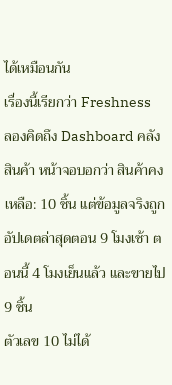ได้เหมือนกัน
เรื่องนี้เรียกว่า Freshness
ลองคิดถึง Dashboard คลังสินค้า หน้าจอบอกว่า สินค้าคงเหลือ: 10 ชิ้น แต่ข้อมูลจริงถูกอัปเดตล่าสุดตอน 9 โมงเช้า ตอนนี้ 4 โมงเย็นแล้ว และขายไป 9 ชิ้น
ตัวเลข 10 ไม่ได้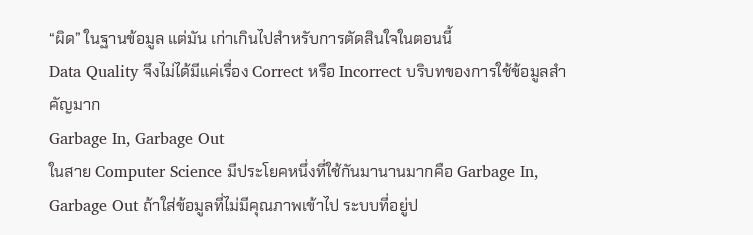“ผิด” ในฐานข้อมูล แต่มัน เก่าเกินไปสำหรับการตัดสินใจในตอนนี้
Data Quality จึงไม่ได้มีแค่เรื่อง Correct หรือ Incorrect บริบทของการใช้ข้อมูลสำคัญมาก
Garbage In, Garbage Out
ในสาย Computer Science มีประโยคหนึ่งที่ใช้กันมานานมากคือ Garbage In, Garbage Out ถ้าใส่ข้อมูลที่ไม่มีคุณภาพเข้าไป ระบบที่อยู่ป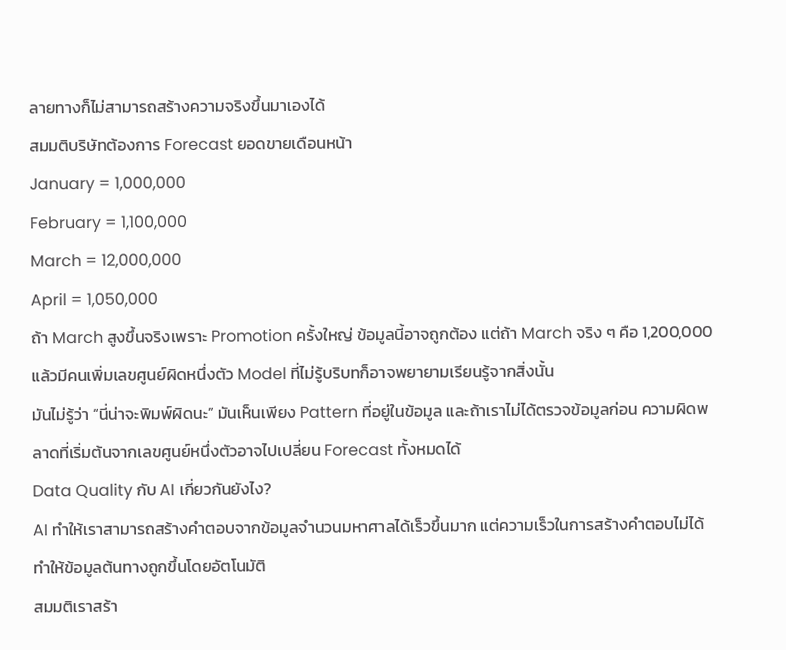ลายทางก็ไม่สามารถสร้างความจริงขึ้นมาเองได้
สมมติบริษัทต้องการ Forecast ยอดขายเดือนหน้า
January = 1,000,000
February = 1,100,000
March = 12,000,000
April = 1,050,000
ถ้า March สูงขึ้นจริงเพราะ Promotion ครั้งใหญ่ ข้อมูลนี้อาจถูกต้อง แต่ถ้า March จริง ๆ คือ 1,200,000 แล้วมีคนเพิ่มเลขศูนย์ผิดหนึ่งตัว Model ที่ไม่รู้บริบทก็อาจพยายามเรียนรู้จากสิ่งนั้น
มันไม่รู้ว่า “นี่น่าจะพิมพ์ผิดนะ” มันเห็นเพียง Pattern ที่อยู่ในข้อมูล และถ้าเราไม่ได้ตรวจข้อมูลก่อน ความผิดพลาดที่เริ่มต้นจากเลขศูนย์หนึ่งตัวอาจไปเปลี่ยน Forecast ทั้งหมดได้
Data Quality กับ AI เกี่ยวกันยังไง?
AI ทำให้เราสามารถสร้างคำตอบจากข้อมูลจำนวนมหาศาลได้เร็วขึ้นมาก แต่ความเร็วในการสร้างคำตอบไม่ได้ทำให้ข้อมูลต้นทางถูกขึ้นโดยอัตโนมัติ
สมมติเราสร้า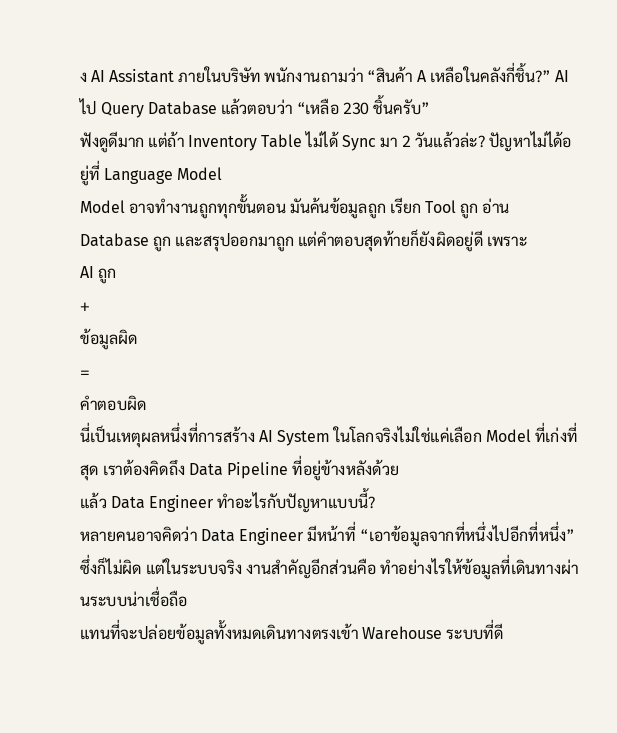ง AI Assistant ภายในบริษัท พนักงานถามว่า “สินค้า A เหลือในคลังกี่ชิ้น?” AI ไป Query Database แล้วตอบว่า “เหลือ 230 ชิ้นครับ”
ฟังดูดีมาก แต่ถ้า Inventory Table ไม่ได้ Sync มา 2 วันแล้วล่ะ? ปัญหาไม่ได้อยู่ที่ Language Model
Model อาจทำงานถูกทุกขั้นตอน มันค้นข้อมูลถูก เรียก Tool ถูก อ่าน Database ถูก และสรุปออกมาถูก แต่คำตอบสุดท้ายก็ยังผิดอยู่ดี เพราะ
AI ถูก
+
ข้อมูลผิด
=
คำตอบผิด
นี่เป็นเหตุผลหนึ่งที่การสร้าง AI System ในโลกจริงไม่ใช่แค่เลือก Model ที่เก่งที่สุด เราต้องคิดถึง Data Pipeline ที่อยู่ข้างหลังด้วย
แล้ว Data Engineer ทำอะไรกับปัญหาแบบนี้?
หลายคนอาจคิดว่า Data Engineer มีหน้าที่ “เอาข้อมูลจากที่หนึ่งไปอีกที่หนึ่ง” ซึ่งก็ไม่ผิด แต่ในระบบจริง งานสำคัญอีกส่วนคือ ทำอย่างไรให้ข้อมูลที่เดินทางผ่านระบบน่าเชื่อถือ
แทนที่จะปล่อยข้อมูลทั้งหมดเดินทางตรงเข้า Warehouse ระบบที่ดี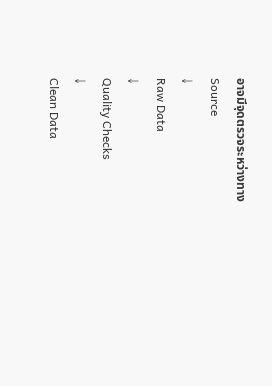อาจมีจุดตรวจระหว่างทาง
Source
↓
Raw Data
↓
Quality Checks
↓
Clean Data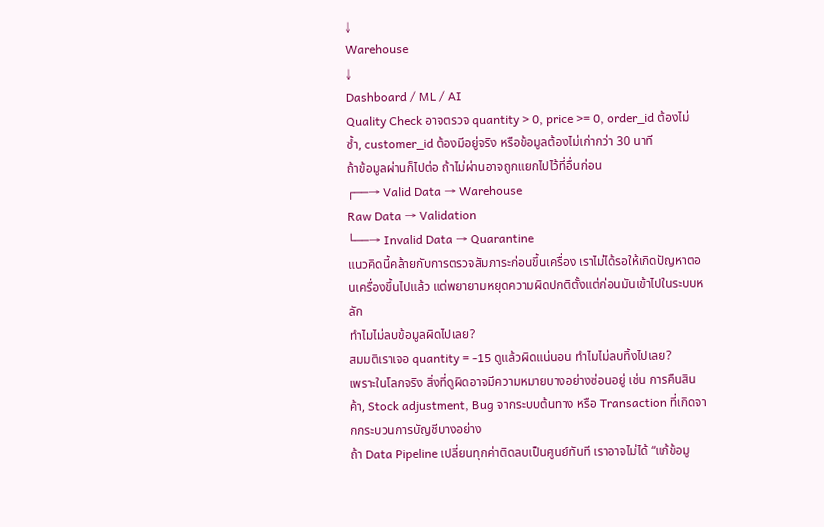↓
Warehouse
↓
Dashboard / ML / AI
Quality Check อาจตรวจ quantity > 0, price >= 0, order_id ต้องไม่ซ้ำ, customer_id ต้องมีอยู่จริง หรือข้อมูลต้องไม่เก่ากว่า 30 นาที
ถ้าข้อมูลผ่านก็ไปต่อ ถ้าไม่ผ่านอาจถูกแยกไปไว้ที่อื่นก่อน
┌──→ Valid Data → Warehouse
Raw Data → Validation
└──→ Invalid Data → Quarantine
แนวคิดนี้คล้ายกับการตรวจสัมภาระก่อนขึ้นเครื่อง เราไม่ได้รอให้เกิดปัญหาตอนเครื่องขึ้นไปแล้ว แต่พยายามหยุดความผิดปกติตั้งแต่ก่อนมันเข้าไปในระบบหลัก
ทำไมไม่ลบข้อมูลผิดไปเลย?
สมมติเราเจอ quantity = -15 ดูแล้วผิดแน่นอน ทำไมไม่ลบทิ้งไปเลย?
เพราะในโลกจริง สิ่งที่ดูผิดอาจมีความหมายบางอย่างซ่อนอยู่ เช่น การคืนสินค้า, Stock adjustment, Bug จากระบบต้นทาง หรือ Transaction ที่เกิดจากกระบวนการบัญชีบางอย่าง
ถ้า Data Pipeline เปลี่ยนทุกค่าติดลบเป็นศูนย์ทันที เราอาจไม่ได้ “แก้ข้อมู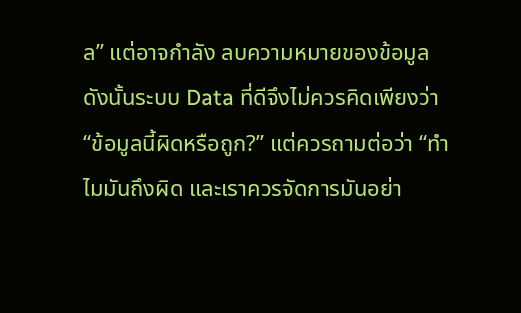ล” แต่อาจกำลัง ลบความหมายของข้อมูล
ดังนั้นระบบ Data ที่ดีจึงไม่ควรคิดเพียงว่า “ข้อมูลนี้ผิดหรือถูก?” แต่ควรถามต่อว่า “ทำไมมันถึงผิด และเราควรจัดการมันอย่า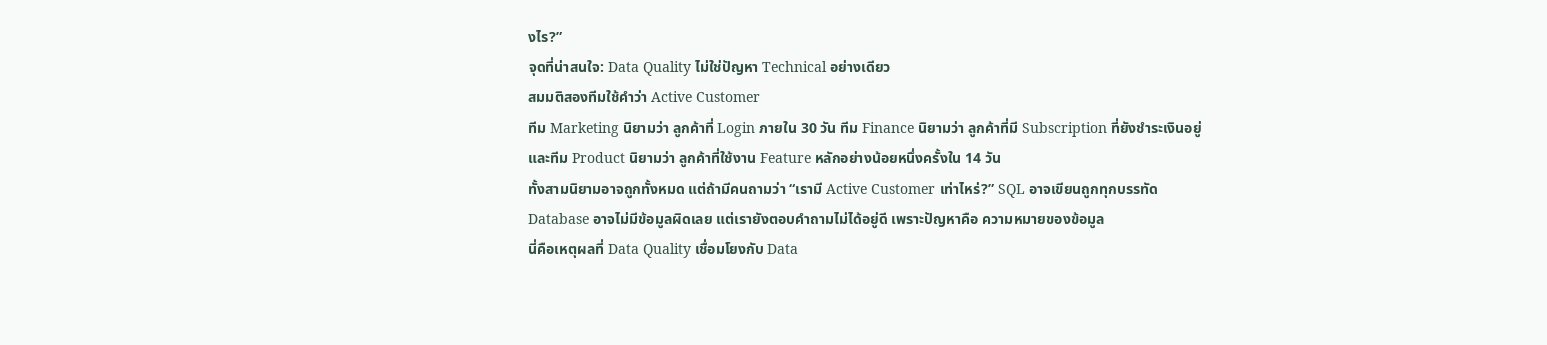งไร?”
จุดที่น่าสนใจ: Data Quality ไม่ใช่ปัญหา Technical อย่างเดียว
สมมติสองทีมใช้คำว่า Active Customer
ทีม Marketing นิยามว่า ลูกค้าที่ Login ภายใน 30 วัน ทีม Finance นิยามว่า ลูกค้าที่มี Subscription ที่ยังชำระเงินอยู่ และทีม Product นิยามว่า ลูกค้าที่ใช้งาน Feature หลักอย่างน้อยหนึ่งครั้งใน 14 วัน
ทั้งสามนิยามอาจถูกทั้งหมด แต่ถ้ามีคนถามว่า “เรามี Active Customer เท่าไหร่?” SQL อาจเขียนถูกทุกบรรทัด Database อาจไม่มีข้อมูลผิดเลย แต่เรายังตอบคำถามไม่ได้อยู่ดี เพราะปัญหาคือ ความหมายของข้อมูล
นี่คือเหตุผลที่ Data Quality เชื่อมโยงกับ Data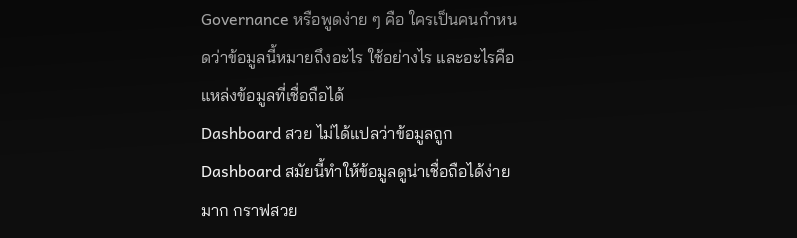Governance หรือพูดง่าย ๆ คือ ใครเป็นคนกำหนดว่าข้อมูลนี้หมายถึงอะไร ใช้อย่างไร และอะไรคือแหล่งข้อมูลที่เชื่อถือได้
Dashboard สวย ไม่ได้แปลว่าข้อมูลถูก
Dashboard สมัยนี้ทำให้ข้อมูลดูน่าเชื่อถือได้ง่ายมาก กราฟสวย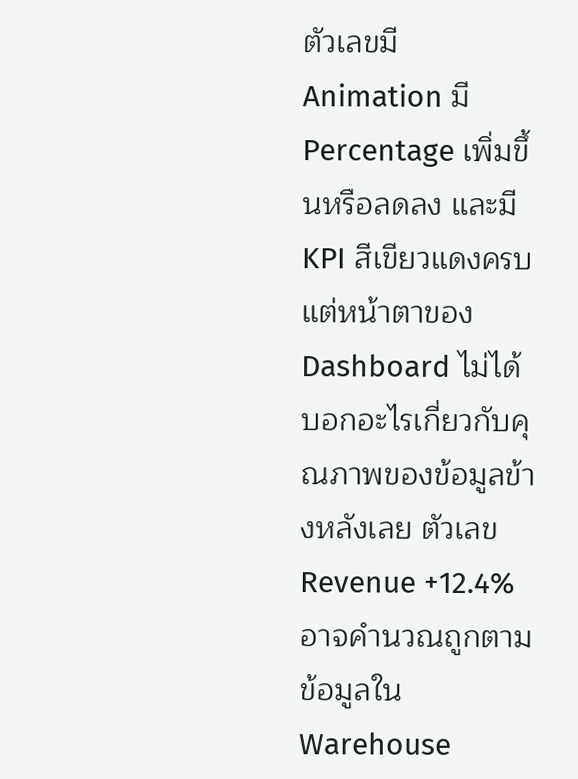ตัวเลขมี Animation มี Percentage เพิ่มขึ้นหรือลดลง และมี KPI สีเขียวแดงครบ
แต่หน้าตาของ Dashboard ไม่ได้บอกอะไรเกี่ยวกับคุณภาพของข้อมูลข้างหลังเลย ตัวเลข Revenue +12.4% อาจคำนวณถูกตามข้อมูลใน Warehouse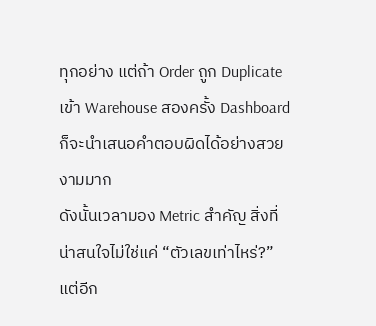ทุกอย่าง แต่ถ้า Order ถูก Duplicate เข้า Warehouse สองครั้ง Dashboard ก็จะนำเสนอคำตอบผิดได้อย่างสวยงามมาก
ดังนั้นเวลามอง Metric สำคัญ สิ่งที่น่าสนใจไม่ใช่แค่ “ตัวเลขเท่าไหร่?” แต่อีก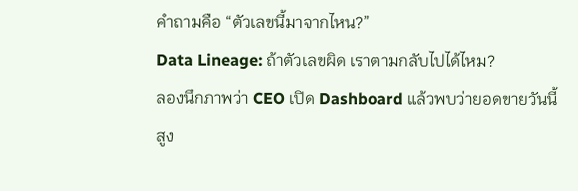คำถามคือ “ตัวเลขนี้มาจากไหน?”
Data Lineage: ถ้าตัวเลขผิด เราตามกลับไปได้ไหม?
ลองนึกภาพว่า CEO เปิด Dashboard แล้วพบว่ายอดขายวันนี้สูง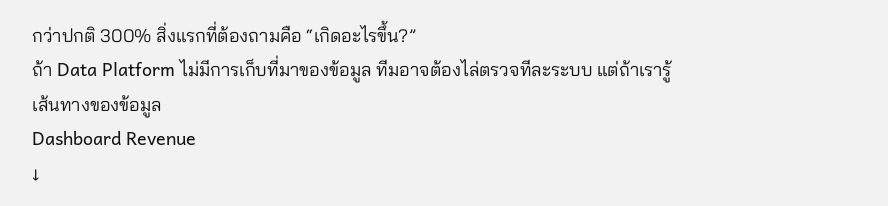กว่าปกติ 300% สิ่งแรกที่ต้องถามคือ “เกิดอะไรขึ้น?”
ถ้า Data Platform ไม่มีการเก็บที่มาของข้อมูล ทีมอาจต้องไล่ตรวจทีละระบบ แต่ถ้าเรารู้เส้นทางของข้อมูล
Dashboard Revenue
↓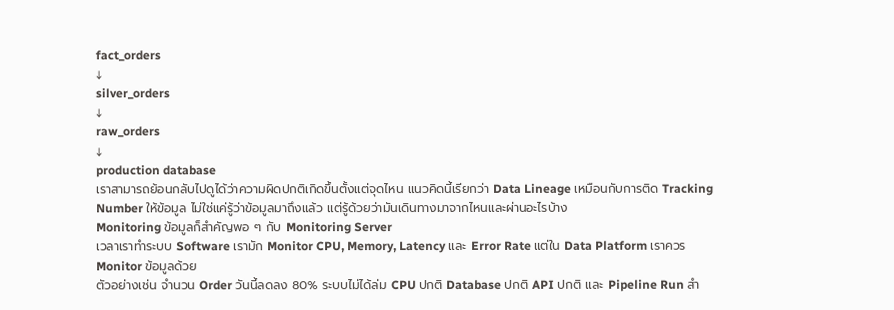fact_orders
↓
silver_orders
↓
raw_orders
↓
production database
เราสามารถย้อนกลับไปดูได้ว่าความผิดปกติเกิดขึ้นตั้งแต่จุดไหน แนวคิดนี้เรียกว่า Data Lineage เหมือนกับการติด Tracking Number ให้ข้อมูล ไม่ใช่แค่รู้ว่าข้อมูลมาถึงแล้ว แต่รู้ด้วยว่ามันเดินทางมาจากไหนและผ่านอะไรบ้าง
Monitoring ข้อมูลก็สำคัญพอ ๆ กับ Monitoring Server
เวลาเราทำระบบ Software เรามัก Monitor CPU, Memory, Latency และ Error Rate แต่ใน Data Platform เราควร Monitor ข้อมูลด้วย
ตัวอย่างเช่น จำนวน Order วันนี้ลดลง 80% ระบบไม่ได้ล่ม CPU ปกติ Database ปกติ API ปกติ และ Pipeline Run สำ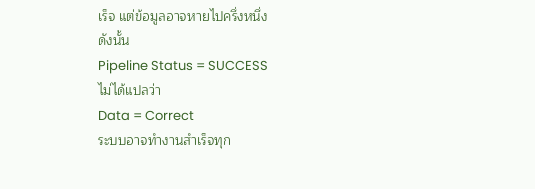เร็จ แต่ข้อมูลอาจหายไปครึ่งหนึ่ง
ดังนั้น
Pipeline Status = SUCCESS
ไม่ได้แปลว่า
Data = Correct
ระบบอาจทำงานสำเร็จทุก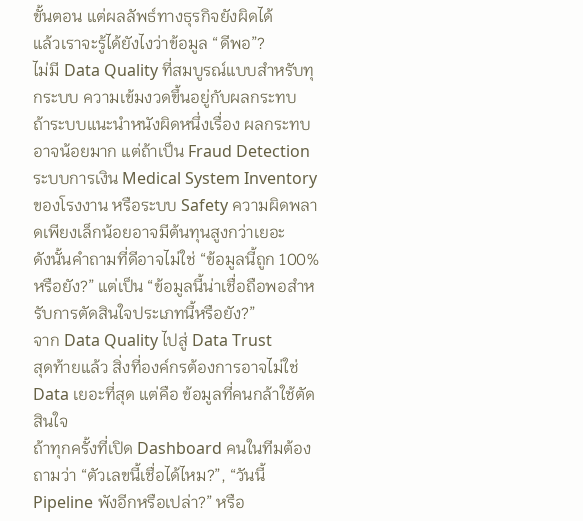ขั้นตอน แต่ผลลัพธ์ทางธุรกิจยังผิดได้
แล้วเราจะรู้ได้ยังไงว่าข้อมูล “ดีพอ”?
ไม่มี Data Quality ที่สมบูรณ์แบบสำหรับทุกระบบ ความเข้มงวดขึ้นอยู่กับผลกระทบ
ถ้าระบบแนะนำหนังผิดหนึ่งเรื่อง ผลกระทบอาจน้อยมาก แต่ถ้าเป็น Fraud Detection ระบบการเงิน Medical System Inventory ของโรงงาน หรือระบบ Safety ความผิดพลาดเพียงเล็กน้อยอาจมีต้นทุนสูงกว่าเยอะ
ดังนั้นคำถามที่ดีอาจไม่ใช่ “ข้อมูลนี้ถูก 100% หรือยัง?” แต่เป็น “ข้อมูลนี้น่าเชื่อถือพอสำหรับการตัดสินใจประเภทนี้หรือยัง?”
จาก Data Quality ไปสู่ Data Trust
สุดท้ายแล้ว สิ่งที่องค์กรต้องการอาจไม่ใช่ Data เยอะที่สุด แต่คือ ข้อมูลที่คนกล้าใช้ตัดสินใจ
ถ้าทุกครั้งที่เปิด Dashboard คนในทีมต้องถามว่า “ตัวเลขนี้เชื่อได้ไหม?”, “วันนี้ Pipeline พังอีกหรือเปล่า?” หรือ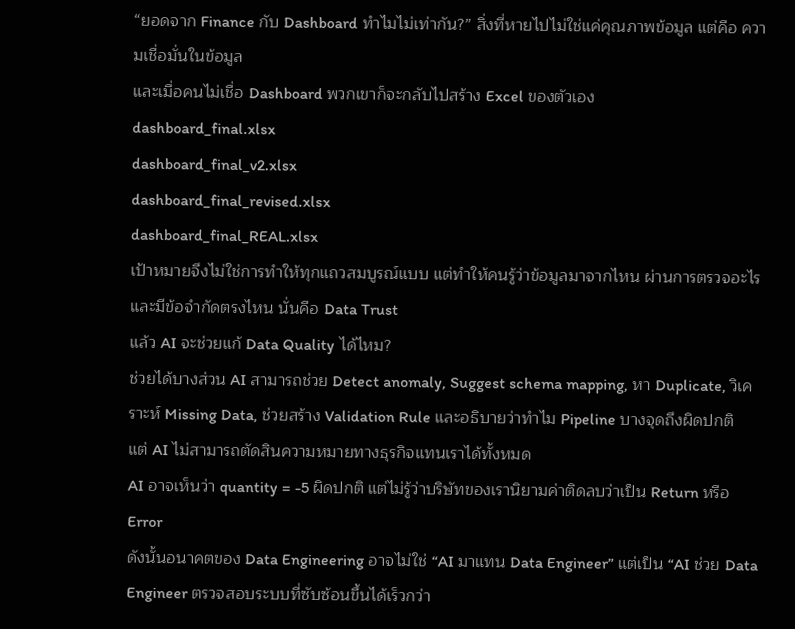“ยอดจาก Finance กับ Dashboard ทำไมไม่เท่ากัน?” สิ่งที่หายไปไม่ใช่แค่คุณภาพข้อมูล แต่คือ ความเชื่อมั่นในข้อมูล
และเมื่อคนไม่เชื่อ Dashboard พวกเขาก็จะกลับไปสร้าง Excel ของตัวเอง
dashboard_final.xlsx
dashboard_final_v2.xlsx
dashboard_final_revised.xlsx
dashboard_final_REAL.xlsx
เป้าหมายจึงไม่ใช่การทำให้ทุกแถวสมบูรณ์แบบ แต่ทำให้คนรู้ว่าข้อมูลมาจากไหน ผ่านการตรวจอะไร และมีข้อจำกัดตรงไหน นั่นคือ Data Trust
แล้ว AI จะช่วยแก้ Data Quality ได้ไหม?
ช่วยได้บางส่วน AI สามารถช่วย Detect anomaly, Suggest schema mapping, หา Duplicate, วิเคราะห์ Missing Data, ช่วยสร้าง Validation Rule และอธิบายว่าทำไม Pipeline บางจุดถึงผิดปกติ
แต่ AI ไม่สามารถตัดสินความหมายทางธุรกิจแทนเราได้ทั้งหมด
AI อาจเห็นว่า quantity = -5 ผิดปกติ แต่ไม่รู้ว่าบริษัทของเรานิยามค่าติดลบว่าเป็น Return หรือ Error
ดังนั้นอนาคตของ Data Engineering อาจไม่ใช่ “AI มาแทน Data Engineer” แต่เป็น “AI ช่วย Data Engineer ตรวจสอบระบบที่ซับซ้อนขึ้นได้เร็วกว่า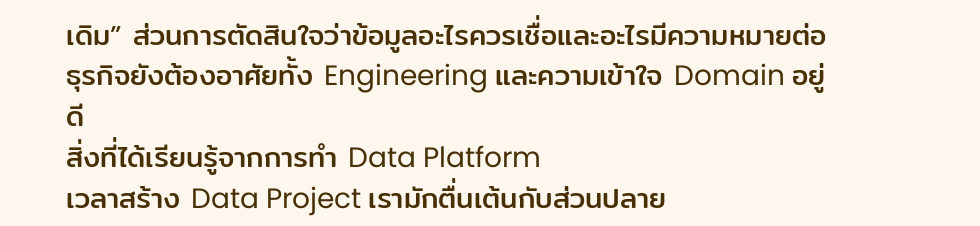เดิม” ส่วนการตัดสินใจว่าข้อมูลอะไรควรเชื่อและอะไรมีความหมายต่อธุรกิจยังต้องอาศัยทั้ง Engineering และความเข้าใจ Domain อยู่ดี
สิ่งที่ได้เรียนรู้จากการทำ Data Platform
เวลาสร้าง Data Project เรามักตื่นเต้นกับส่วนปลาย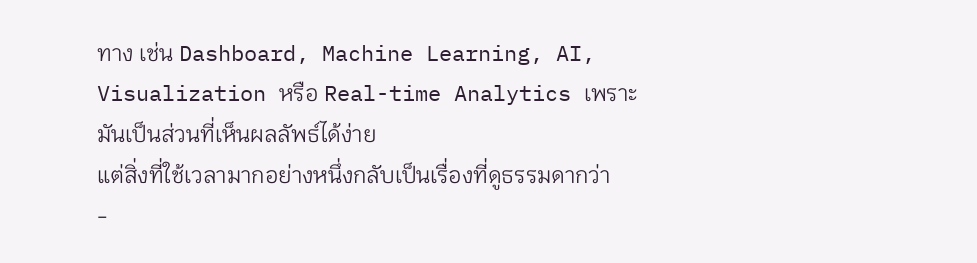ทาง เช่น Dashboard, Machine Learning, AI, Visualization หรือ Real-time Analytics เพราะมันเป็นส่วนที่เห็นผลลัพธ์ได้ง่าย
แต่สิ่งที่ใช้เวลามากอย่างหนึ่งกลับเป็นเรื่องที่ดูธรรมดากว่า
-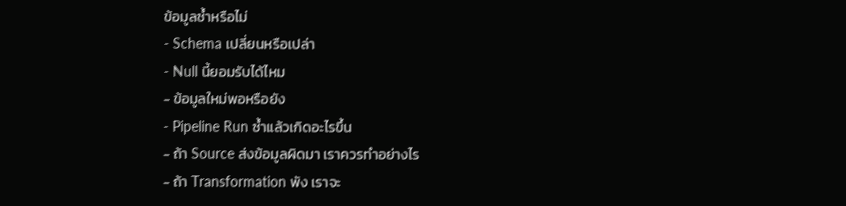ข้อมูลซ้ำหรือไม่
- Schema เปลี่ยนหรือเปล่า
- Null นี้ยอมรับได้ไหม
- ข้อมูลใหม่พอหรือยัง
- Pipeline Run ซ้ำแล้วเกิดอะไรขึ้น
- ถ้า Source ส่งข้อมูลผิดมา เราควรทำอย่างไร
- ถ้า Transformation พัง เราจะ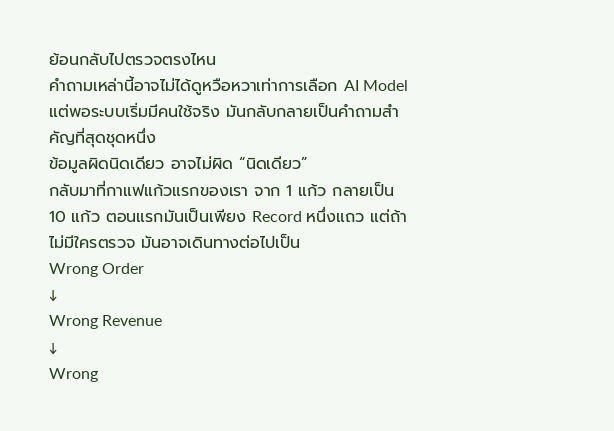ย้อนกลับไปตรวจตรงไหน
คำถามเหล่านี้อาจไม่ได้ดูหวือหวาเท่าการเลือก AI Model แต่พอระบบเริ่มมีคนใช้จริง มันกลับกลายเป็นคำถามสำคัญที่สุดชุดหนึ่ง
ข้อมูลผิดนิดเดียว อาจไม่ผิด “นิดเดียว”
กลับมาที่กาแฟแก้วแรกของเรา จาก 1 แก้ว กลายเป็น 10 แก้ว ตอนแรกมันเป็นเพียง Record หนึ่งแถว แต่ถ้าไม่มีใครตรวจ มันอาจเดินทางต่อไปเป็น
Wrong Order
↓
Wrong Revenue
↓
Wrong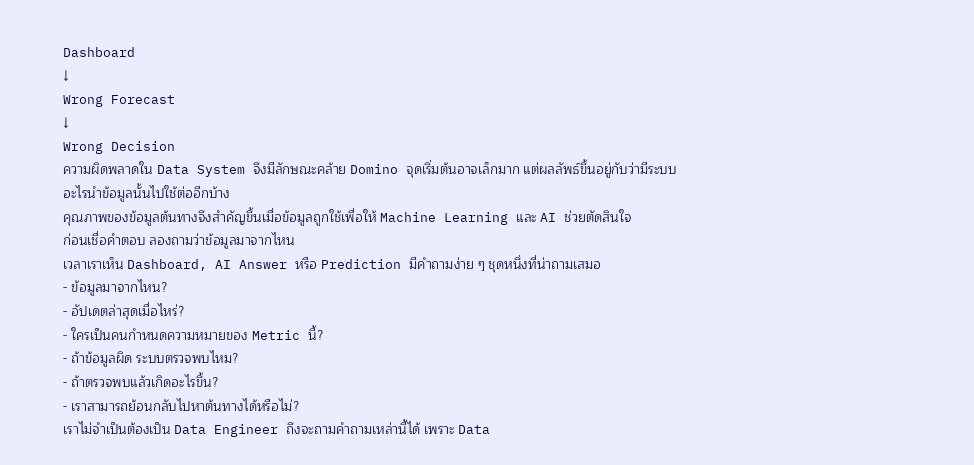Dashboard
↓
Wrong Forecast
↓
Wrong Decision
ความผิดพลาดใน Data System จึงมีลักษณะคล้าย Domino จุดเริ่มต้นอาจเล็กมาก แต่ผลลัพธ์ขึ้นอยู่กับว่ามีระบบอะไรนำข้อมูลนั้นไปใช้ต่ออีกบ้าง
คุณภาพของข้อมูลต้นทางจึงสำคัญขึ้นเมื่อข้อมูลถูกใช้เพื่อให้ Machine Learning และ AI ช่วยตัดสินใจ
ก่อนเชื่อคำตอบ ลองถามว่าข้อมูลมาจากไหน
เวลาเราเห็น Dashboard, AI Answer หรือ Prediction มีคำถามง่าย ๆ ชุดหนึ่งที่น่าถามเสมอ
- ข้อมูลมาจากไหน?
- อัปเดตล่าสุดเมื่อไหร่?
- ใครเป็นคนกำหนดความหมายของ Metric นี้?
- ถ้าข้อมูลผิด ระบบตรวจพบไหม?
- ถ้าตรวจพบแล้วเกิดอะไรขึ้น?
- เราสามารถย้อนกลับไปหาต้นทางได้หรือไม่?
เราไม่จำเป็นต้องเป็น Data Engineer ถึงจะถามคำถามเหล่านี้ได้ เพราะ Data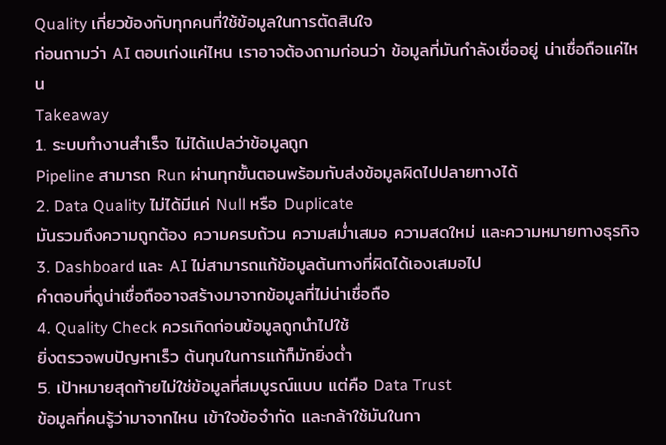Quality เกี่ยวข้องกับทุกคนที่ใช้ข้อมูลในการตัดสินใจ
ก่อนถามว่า AI ตอบเก่งแค่ไหน เราอาจต้องถามก่อนว่า ข้อมูลที่มันกำลังเชื่ออยู่ น่าเชื่อถือแค่ไหน
Takeaway
1. ระบบทำงานสำเร็จ ไม่ได้แปลว่าข้อมูลถูก
Pipeline สามารถ Run ผ่านทุกขั้นตอนพร้อมกับส่งข้อมูลผิดไปปลายทางได้
2. Data Quality ไม่ได้มีแค่ Null หรือ Duplicate
มันรวมถึงความถูกต้อง ความครบถ้วน ความสม่ำเสมอ ความสดใหม่ และความหมายทางธุรกิจ
3. Dashboard และ AI ไม่สามารถแก้ข้อมูลต้นทางที่ผิดได้เองเสมอไป
คำตอบที่ดูน่าเชื่อถืออาจสร้างมาจากข้อมูลที่ไม่น่าเชื่อถือ
4. Quality Check ควรเกิดก่อนข้อมูลถูกนำไปใช้
ยิ่งตรวจพบปัญหาเร็ว ต้นทุนในการแก้ก็มักยิ่งต่ำ
5. เป้าหมายสุดท้ายไม่ใช่ข้อมูลที่สมบูรณ์แบบ แต่คือ Data Trust
ข้อมูลที่คนรู้ว่ามาจากไหน เข้าใจข้อจำกัด และกล้าใช้มันในกา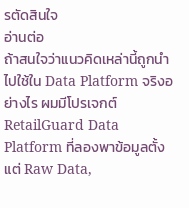รตัดสินใจ
อ่านต่อ
ถ้าสนใจว่าแนวคิดเหล่านี้ถูกนำไปใช้ใน Data Platform จริงอย่างไร ผมมีโปรเจกต์ RetailGuard Data Platform ที่ลองพาข้อมูลตั้งแต่ Raw Data,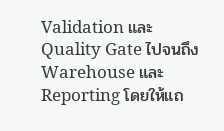Validation และ Quality Gate ไปจนถึง Warehouse และ Reporting โดยให้แถ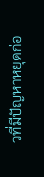วที่มีปัญหาหยุดก่อ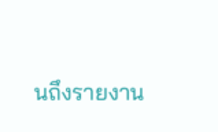นถึงรายงาน